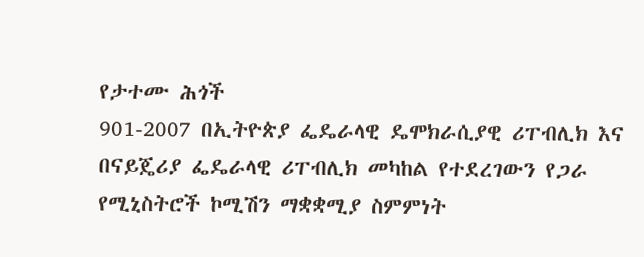የታተሙ ሕጎች
901-2007 በኢትዮጵያ ፌዴራላዊ ዴሞክራሲያዊ ሪፐብሊክ እና በናይጄሪያ ፌዴራላዊ ሪፐብሊክ መካከል የተደረገውን የጋራ የሚኒስትሮች ኮሚሽን ማቋቋሚያ ስምምነት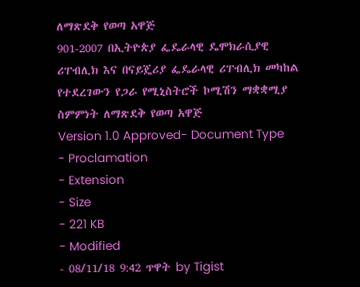ለማጽደቅ የወጣ አዋጅ
901-2007 በኢትዮጵያ ፌዴራላዊ ዴሞክራሲያዊ ሪፐብሊክ እና በናይጄሪያ ፌዴራላዊ ሪፐብሊክ መካከል የተደረገውን የጋራ የሚኒስትሮች ኮሚሽን ማቋቋሚያ ስምምነት ለማጽደቅ የወጣ አዋጅ
Version 1.0 Approved- Document Type
- Proclamation
- Extension
- Size
- 221 KB
- Modified
- 08/11/18 9:42 ጥዋት by Tigist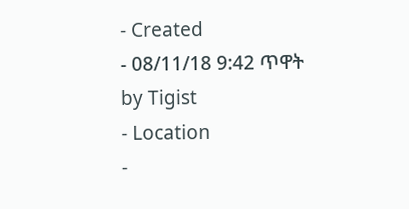- Created
- 08/11/18 9:42 ጥዋት by Tigist
- Location
-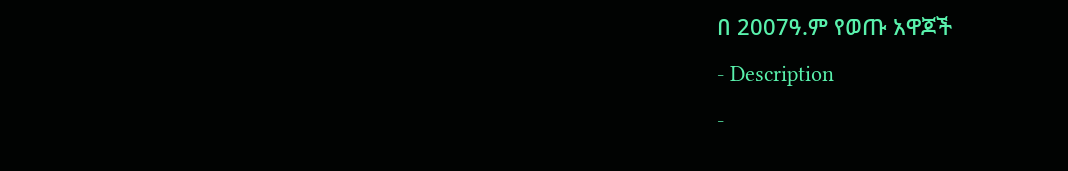በ 2007ዓ.ም የወጡ አዋጆች
- Description
-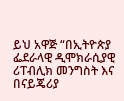ይህ አዋጅ “በኢትዮጵያ ፌደራላዊ ዲሞክራሲያዊ ሪፐብሊክ መንግስት እና በናይጄሪያ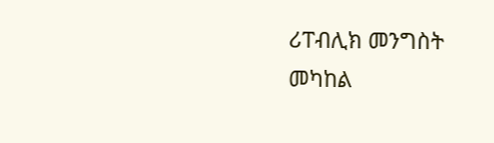ሪፐብሊክ መንግስት መካከል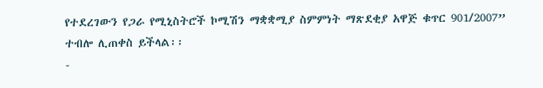የተደረገውን የጋራ የሚኒስትሮች ኮሚሽን ማቋቋሚያ ስምምነት ማጽደቂያ አዋጅ ቁጥር 901/2007” ተብሎ ሊጠቀስ ይችላል፡፡
-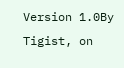Version 1.0By Tigist, on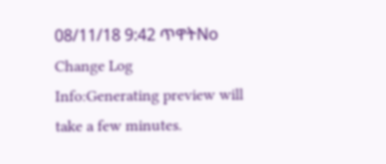08/11/18 9:42 ጥዋትNo Change Log
Info:Generating preview will take a few minutes.